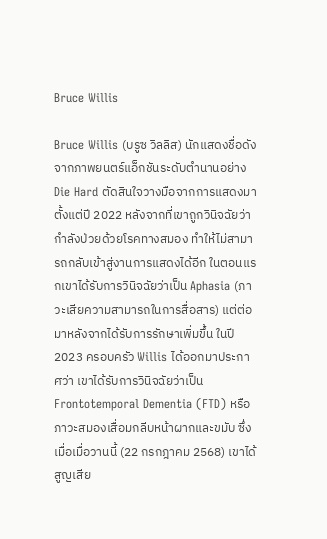Bruce Willis

Bruce Willis (บรูซ วิลลิส) นักแสดงชื่อดังจากภาพยนตร์แอ็กชันระดับตำนานอย่าง Die Hard ตัดสินใจวางมือจากการแสดงมาตั้งแต่ปี 2022 หลังจากที่เขาถูกวินิจฉัยว่ากำลังป่วยด้วยโรคทางสมอง ทำให้ไม่สามารถกลับเข้าสู่งานการแสดงได้อีก ในตอนแรกเขาได้รับการวินิจฉัยว่าเป็น Aphasia (ภาวะเสียความสามารถในการสื่อสาร) แต่ต่อมาหลังจากได้รับการรักษาเพิ่มขึ้น ในปี 2023 ครอบครัว Willis ได้ออกมาประกาศว่า เขาได้รับการวินิจฉัยว่าเป็น Frontotemporal Dementia (FTD) หรือ ภาวะสมองเสื่อมกลีบหน้าผากและขมับ ซึ่งเมื่อเมื่อวานนี้ (22 กรกฎาคม 2568) เขาได้สูญเสีย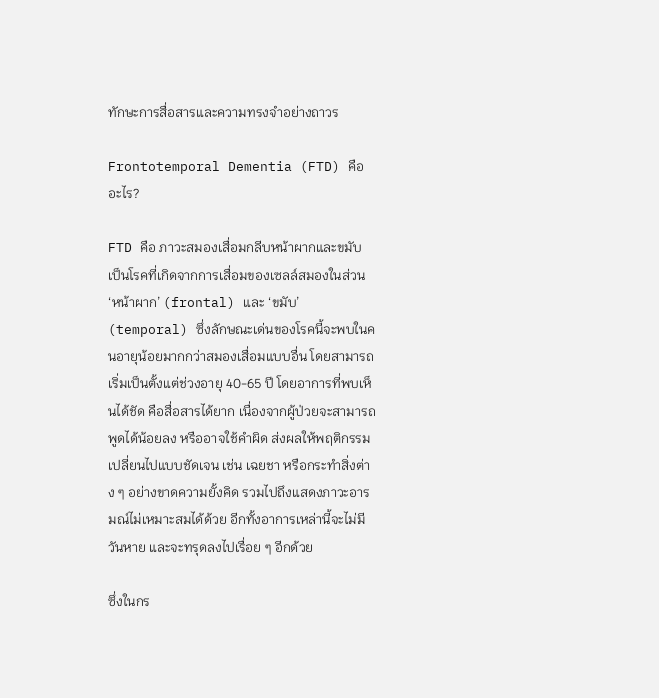ทักษะการสื่อสารและความทรงจำอย่างถาวร

Frontotemporal Dementia (FTD) คืออะไร?

FTD คือ ภาวะสมองเสื่อมกลีบหน้าผากและขมับ เป็นโรคที่เกิดจากการเสื่อมของเซลล์สมองในส่วน ‘หน้าผาก’ (frontal) และ ‘ขมับ’ (temporal) ซึ่งลักษณะเด่นของโรคนี้จะพบในคนอายุน้อยมากกว่าสมองเสื่อมแบบอื่น โดยสามารถเริ่มเป็นตั้งแต่ช่วงอายุ 40-65 ปี โดยอาการที่พบเห็นได้ชัด คือสื่อสารได้ยาก เนื่องจากผู้ป่วยจะสามารถพูดได้น้อยลง หรืออาจใช้คำผิด ส่งผลให้พฤติกรรมเปลี่ยนไปแบบชัดเจน เช่น เฉยชา หรือกระทำสิ่งต่าง ๆ อย่างขาดความยั้งคิด รวมไปถึงแสดงภาวะอารมณ์ไม่เหมาะสมได้ด้วย อีกทั้งอาการเหล่านี้จะไม่มีวันหาย และจะทรุดลงไปเรื่อย ๆ อีกด้วย

ซึ่งในกร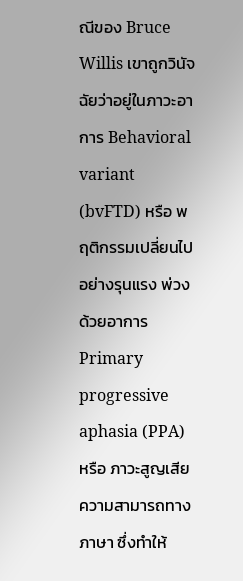ณีของ Bruce Willis เขาถูกวินัจฉัยว่าอยู่ในภาวะอาการ Behavioral variant (bvFTD) หรือ พฤติกรรมเปลี่ยนไปอย่างรุนแรง พ่วงด้วยอาการ Primary progressive aphasia (PPA) หรือ ภาวะสูญเสียความสามารถทางภาษา ซึ่งทำให้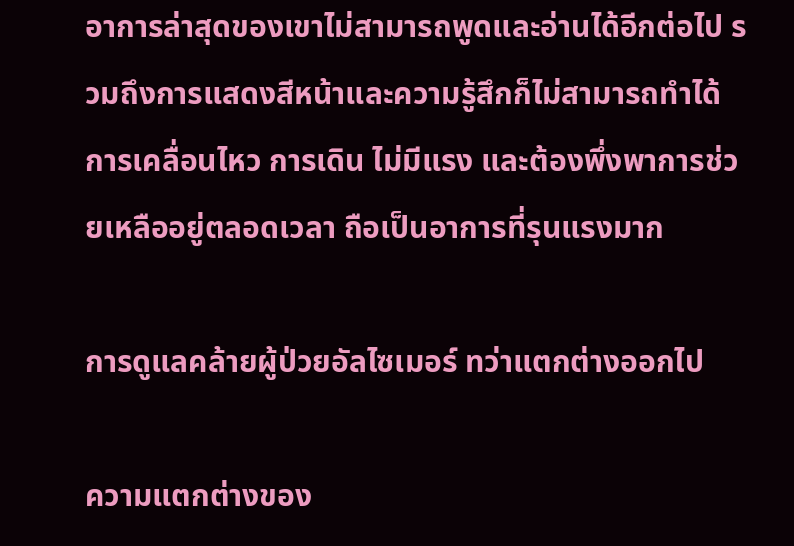อาการล่าสุดของเขาไม่สามารถพูดและอ่านได้อีกต่อไป รวมถึงการแสดงสีหน้าและความรู้สึกก็ไม่สามารถทำได้ การเคลื่อนไหว การเดิน ไม่มีแรง และต้องพึ่งพาการช่วยเหลืออยู่ตลอดเวลา ถือเป็นอาการที่รุนแรงมาก

การดูแลคล้ายผู้ป่วยอัลไซเมอร์ ทว่าแตกต่างออกไป

ความแตกต่างของ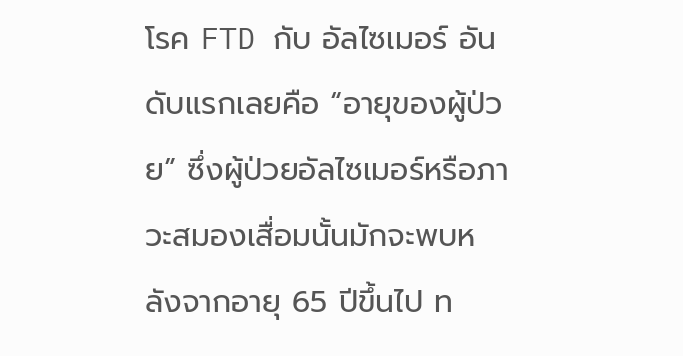โรค FTD กับ อัลไซเมอร์ อันดับแรกเลยคือ “อายุของผู้ป่วย” ซึ่งผู้ป่วยอัลไซเมอร์หรือภาวะสมองเสื่อมนั้นมักจะพบหลังจากอายุ 65 ปีขึ้นไป ท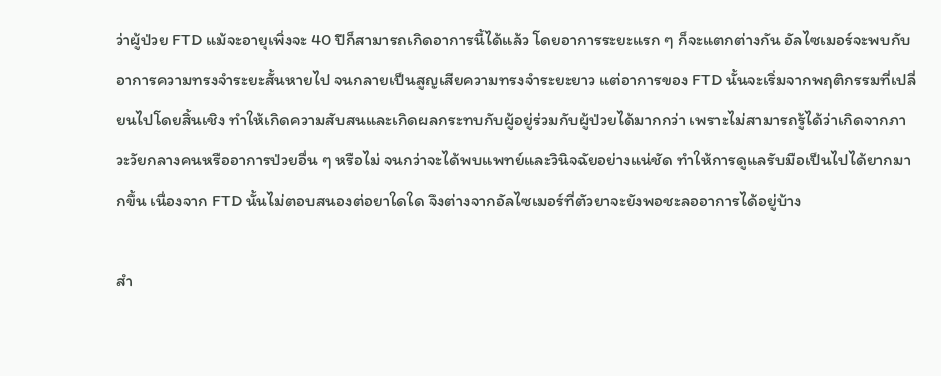ว่าผู้ป่วย FTD แม้จะอายุเพิ่งจะ 40 ปีก็สามารถเกิดอาการนี้ได้แล้ว โดยอาการระยะแรก ๆ ก็จะแตกต่างกัน อัลไซเมอร์จะพบกับอาการความทรงจำระยะสั้นหายไป จนกลายเป็นสูญเสียความทรงจำระยะยาว แต่อาการของ FTD นั้นจะเริ่มจากพฤติกรรมที่เปลี่ยนไปโดยสิ้นเชิง ทำให้เกิดความสับสนและเกิดผลกระทบกับผู้อยู่ร่วมกับผู้ป่วยได้มากกว่า เพราะไม่สามารถรู้ได้ว่าเกิดจากภาวะวัยกลางคนหรืออาการป่วยอื่น ๆ หรือไม่ จนกว่าจะได้พบแพทย์และวินิจฉัยอย่างแน่ชัด ทำให้การดูแลรับมือเป็นไปได้ยากมากขึ้น เนื่องจาก FTD นั้นไม่ตอบสนองต่อยาใดใด จึงต่างจากอัลไซเมอร์ที่ตัวยาจะยังพอชะลออาการได้อยู่บ้าง

สำ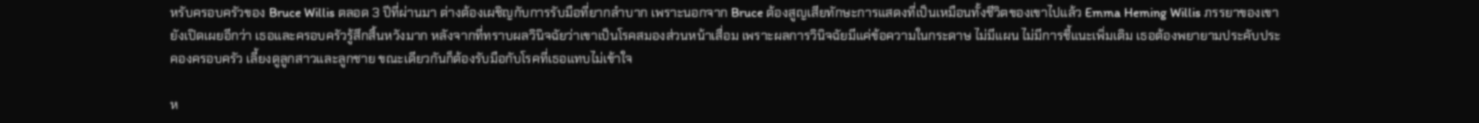หรับครอบครัวของ Bruce Willis ตลอด 3 ปีที่ผ่านมา ต่างต้องเผชิญกับการรับมือที่ยากลำบาก เพราะนอกจาก Bruce ต้องสูญเสียทักษะการแสดงที่เป็นเหมือนทั้งชีวิตของเขาไปแล้ว Emma Heming Willis ภรรยาของเขายังเปิดเผยอีกว่า เธอและครอบครัวรู้สึกสิ้นหวังมาก หลังจากที่ทราบผลวินิจฉัยว่าเขาเป็นโรคสมองส่วนหน้าเสื่อม เพราะผลการวินิจฉัยมีแค่ข้อความในกระดาษ ไม่มีแผน ไม่มีการชี้แนะเพิ่มเติม เธอต้องพยายามประคับประคองครอบครัว เลี้ยงดูลูกสาวและลูกชาย ขณะเดียวกันก็ต้องรับมือกับโรคที่เธอแทบไม่เข้าใจ

ห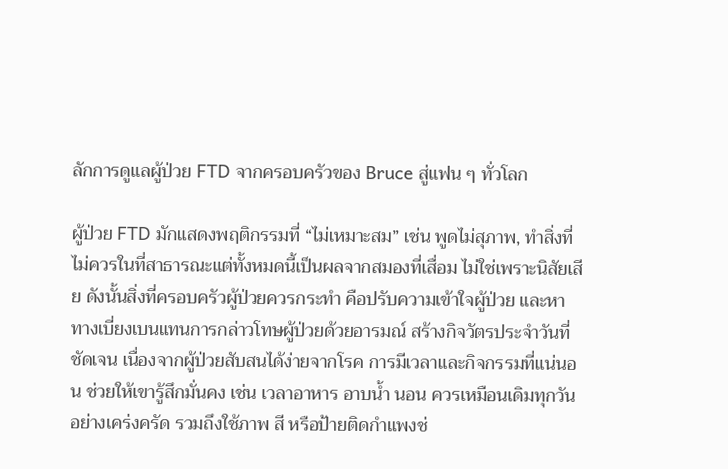ลักการดูแลผู้ป่วย FTD จากครอบครัวของ Bruce สู่แฟน ๆ ทั่วโลก

ผู้ป่วย FTD มักแสดงพฤติกรรมที่ “ไม่เหมาะสม” เช่น พูดไม่สุภาพ, ทำสิ่งที่ไม่ควรในที่สาธารณะแต่ทั้งหมดนี้เป็นผลจากสมองที่เสื่อม ไม่ใช่เพราะนิสัยเสีย ดังนั้นสิ่งที่ครอบครัวผู้ป่วยควรกระทำ คือปรับความเข้าใจผู้ป่วย และหาทางเบี่ยงเบนแทนการกล่าวโทษผู้ป่วยด้วยอารมณ์ สร้างกิจวัตรประจำวันที่ชัดเจน เนื่องจากผู้ป่วยสับสนได้ง่ายจากโรค การมีเวลาและกิจกรรมที่แน่นอน ช่วยให้เขารู้สึกมั่นคง เช่น เวลาอาหาร อาบน้ำ นอน ควรเหมือนเดิมทุกวันอย่างเคร่งครัด รวมถึงใช้ภาพ สี หรือป้ายติดกำแพงช่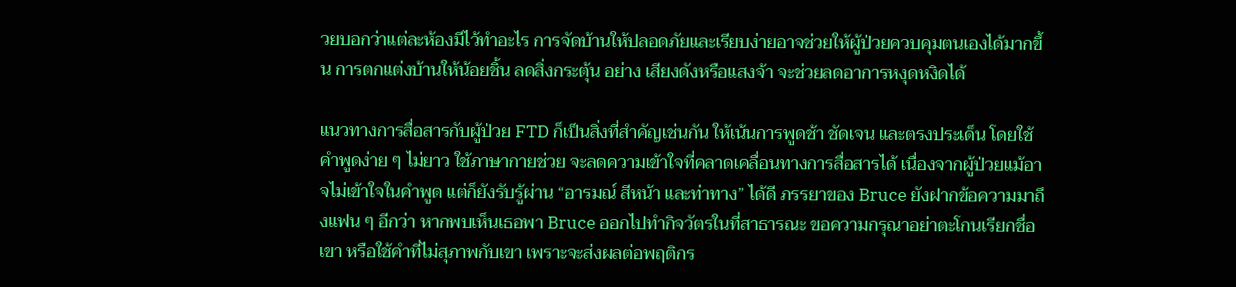วยบอกว่าแต่ละห้องมีไว้ทำอะไร การจัดบ้านให้ปลอดภัยและเรียบง่ายอาจช่วยให้ผู้ป่วยควบคุมตนเองได้มากขึ้น การตกแต่งบ้านให้น้อยชิ้น ลดสิ่งกระตุ้น อย่าง เสียงดังหรือแสงจ้า จะช่วยลดอาการหงุดหงิดได้

แนวทางการสื่อสารกับผู้ป่วย FTD ก็เป็นสิ่งที่สำคัญเช่นกัน ให้เน้นการพูดช้า ชัดเจน และตรงประเด็น โดยใช้คำพูดง่าย ๆ ไม่ยาว ใช้ภาษากายช่วย จะลดความเข้าใจที่คลาดเคลื่อนทางการสื่อสารได้ เนื่องจากผู้ป่วยแม้อาจไม่เข้าใจในคำพูด แต่ก็ยังรับรู้ผ่าน “อารมณ์ สีหน้า และท่าทาง” ได้ดี ภรรยาของ Bruce ยังฝากข้อความมาถึงแฟน ๆ อีกว่า หากพบเห็นเธอพา Bruce ออกไปทำกิจวัตรในที่สาธารณะ ขอความกรุณาอย่าตะโกนเรียกชื่อเขา หรือใช้คำที่ไม่สุภาพกับเขา เพราะจะส่งผลต่อพฤติกร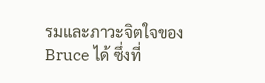รมและภาวะจิตใจของ Bruce ได้ ซึ่งที่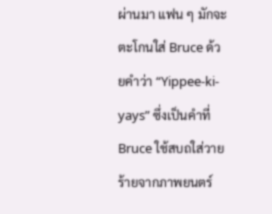ผ่านมา แฟน ๆ มักจะตะโกนใส่ Bruce ด้วยคำว่า “Yippee-ki-yays” ซึ่งเป็นคำที่ Bruce ใช้สบถใส่วายร้ายจากภาพยนตร์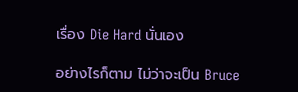เรื่อง Die Hard นั่นเอง

อย่างไรก็ตาม ไม่ว่าจะเป็น Bruce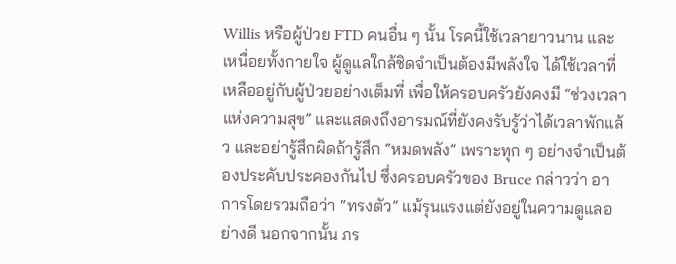Willis หรือผู้ป่วย FTD คนอื่น ๆ นั้น โรคนี้ใช้เวลายาวนาน และเหนื่อยทั้งกายใจ ผู้ดูแลใกล้ชิดจำเป็นต้องมีพลังใจ ได้ใช้เวลาที่เหลืออยู่กับผู้ป่วยอย่างเต็มที่ เพื่อให้ครอบครัวยังคงมี “ช่วงเวลาแห่งความสุข” และแสดงถึงอารมณ์ที่ยังคงรับรู้ว่าได้เวลาพักแล้ว และอย่ารู้สึกผิดถ้ารู้สึก “หมดพลัง” เพราะทุก ๆ อย่างจำเป็นต้องประคับประคองกันไป ซึ่งครอบครัวของ Bruce กล่าวว่า อาการโดยรวมถือว่า “ทรงตัว” แม้รุนแรงแต่ยังอยู่ในความดูแลอย่างดี นอกจากนั้น ภร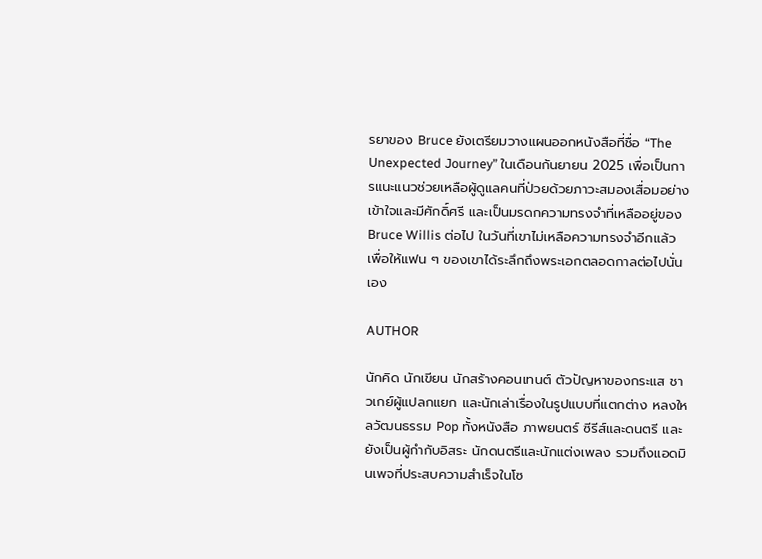รยาของ Bruce ยังเตรียมวางแผนออกหนังสือที่ชื่อ “The Unexpected Journey” ในเดือนกันยายน 2025 เพื่อเป็นการแนะแนวช่วยเหลือผู้ดูแลคนที่ป่วยด้วยภาวะสมองเสื่อมอย่างเข้าใจและมีศักดิ์ศรี และเป็นมรดกความทรงจำที่เหลืออยู่ของ Bruce Willis ต่อไป ในวันที่เขาไม่เหลือความทรงจำอีกแล้ว เพื่อให้แฟน ๆ ของเขาได้ระลึกถึงพระเอกตลอดกาลต่อไปนั่นเอง

AUTHOR

นักคิด นักเขียน นักสร้างคอนเทนต์ ตัวปัญหาของกระแส ชาวเกย์ผู้แปลกแยก และนักเล่าเรื่องในรูปแบบที่แตกต่าง หลงใหลวัฒนธรรม Pop ทั้งหนังสือ ภาพยนตร์ ซีรีส์และดนตรี และยังเป็นผู้กำกับอิสระ นักดนตรีและนักแต่งเพลง รวมถึงแอดมินเพจที่ประสบความสำเร็จในโซ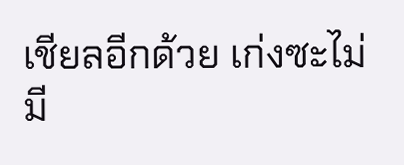เชียลอีกด้วย เก่งซะไม่มี